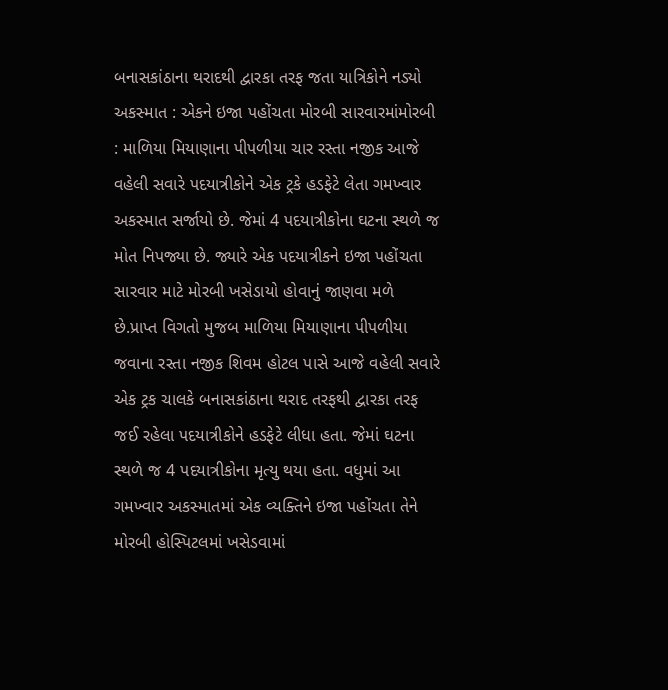બનાસકાંઠાના થરાદથી દ્વારકા તરફ જતા યાત્રિકોને નડ્યો અકસ્માત : એકને ઇજા પહોંચતા મોરબી સારવારમાંમોરબી : માળિયા મિયાણાના પીપળીયા ચાર રસ્તા નજીક આજે વહેલી સવારે પદયાત્રીકોને એક ટ્રકે હડફેટે લેતા ગમખ્વાર અકસ્માત સર્જાયો છે. જેમાં 4 પદયાત્રીકોના ઘટના સ્થળે જ મોત નિપજ્યા છે. જ્યારે એક પદયાત્રીકને ઇજા પહોંચતા સારવાર માટે મોરબી ખસેડાયો હોવાનું જાણવા મળે છે.પ્રાપ્ત વિગતો મુજબ માળિયા મિયાણાના પીપળીયા જવાના રસ્તા નજીક શિવમ હોટલ પાસે આજે વહેલી સવારે એક ટ્રક ચાલકે બનાસકાંઠાના થરાદ તરફથી દ્વારકા તરફ જઈ રહેલા પદયાત્રીકોને હડફેટે લીધા હતા. જેમાં ઘટના સ્થળે જ 4 પદયાત્રીકોના મૃત્યુ થયા હતા. વધુમાં આ ગમખ્વાર અકસ્માતમાં એક વ્યક્તિને ઇજા પહોંચતા તેને મોરબી હોસ્પિટલમાં ખસેડવામાં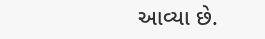આવ્યા છે.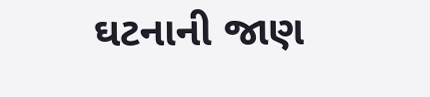ઘટનાની જાણ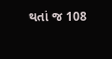થતાં જ 108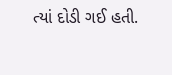ત્યાં દોડી ગઈ હતી.